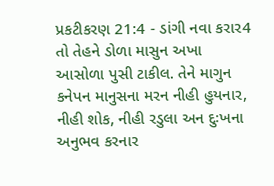પ્રકટીકરણ 21:4 - ડાંગી નવા કરાર4 તો તેહને ડોળા માસુન અખા આસોળા પુસી ટાકીલ. તેને માગુન કનેપન માનુસના મરન નીહી હુયનાર, નીહી શોક, નીહી રડુલા અન દુઃખના અનુભવ કરનાર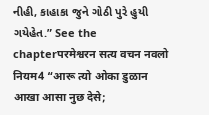નીહી, કાહાકા જુને ગોઠી પુરે હુયી ગયેહેત.” See the chapterपरमेश्वरन सत्य वचन नवलो नियम4 “आरू त्यो ओका डुळान आखा आसा नुछ देसे;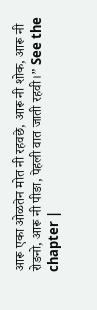आरू एका ओळतेन मोत नी रहवछे, आरू नी शोक, आरू नी रोङनो, आरू नी पीङा, पेहली वात जाती रहवी।” See the chapter |